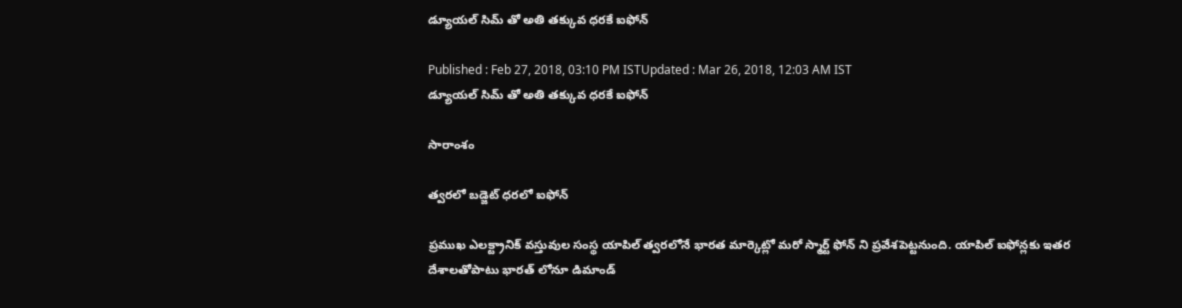డ్యూయల్ సిమ్ తో అతి తక్కువ ధరకే ఐఫోన్

Published : Feb 27, 2018, 03:10 PM ISTUpdated : Mar 26, 2018, 12:03 AM IST
డ్యూయల్ సిమ్ తో అతి తక్కువ ధరకే ఐఫోన్

సారాంశం

త్వరలో బడ్జెట్ ధరలో ఐఫోన్

ప్రముఖ ఎలక్ట్రానిక్ వస్తువుల సంస్థ యాపిల్ త్వరలోనే భారత మార్కెట్లో మరో స్మార్ట్ ఫోన్ ని ప్రవేశపెట్టనుంది. యాపిల్ ఐఫోన్లకు ఇతర దేశాలతోపాటు భారత్ లోనూ డిమాండ్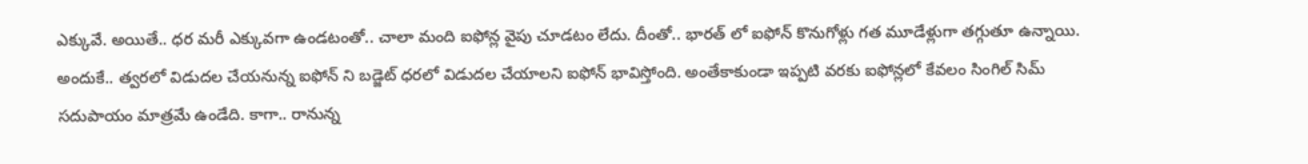ఎక్కువే. అయితే.. ధర మరీ ఎక్కువగా ఉండటంతో.. చాలా మంది ఐఫోన్ల వైపు చూడటం లేదు. దీంతో.. భారత్ లో ఐఫోన్ కొనుగోళ్లు గత మూడేళ్లుగా తగ్గుతూ ఉన్నాయి. అందుకే.. త్వరలో విడుదల చేయనున్న ఐఫోన్ ని బడ్జెట్ ధరలో విడుదల చేయాలని ఐఫోన్ భావిస్తోంది. అంతేకాకుండా ఇప్పటి వరకు ఐఫోన్లలో కేవలం సింగిల్ సిమ్ సదుపాయం మాత్రమే ఉండేది. కాగా.. రానున్న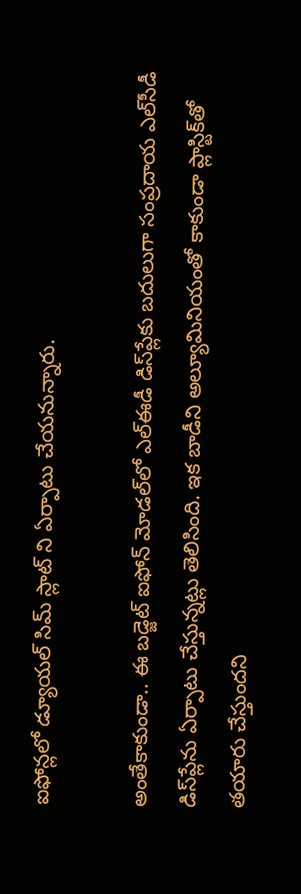ఐఫోన్లలో డ్యూయల్ సిమ్ స్లాట్ ని ఏర్పాటు చేయనున్నారు.

అంతేకాకుండా.. ఈ బడ్జెట్ ఐఫోన్ మోడల్‌లో ఎల్‌ఈడీ డిస్‌ప్లేకు బదులుగా సంప్రదాయ ఎల్‌సీడీ డిస్‌ప్లేను ఏర్పాటు చేస్తున్నట్లు తెలిసింది. ఇక బాడీని అల్యూమినియంతో కాకుండా ప్లాస్టిక్‌తో తయారు చేస్తుందని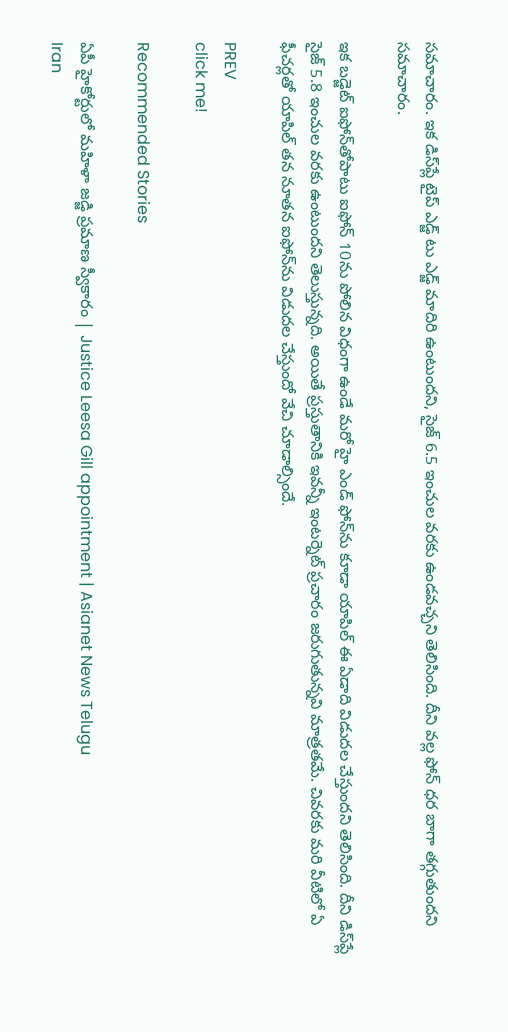సమాచారం. ఇక డిస్‌ప్లే టైప్ ఎడ్జ్ టు ఎడ్జ్ మాదిరి ఉంటుందని, సైజ్ 6.5 ఇంచుల వరకు ఉండవచ్చని తెలిసింది. దీని వల్ల ఫోన్ ధర బాగా తగ్గుతుందని సమాచారం.

ఇక బడ్జెట్ ఐఫోన్‌తోపాటు ఐఫోన్ 10ను పోలిన విధంగా ఉండే మరో హై ఎండ్ ఫోన్‌ను కూడా యాపిల్ ఈ ఏడాది విడుదల చేస్తుందని తెలిసింది. దీని డిస్‌ప్లే సైజ్ 5.8 ఇంచుల వరకు ఉంటుందని తెలుస్తున్నది. అయితే ప్రస్తుతానికి ఇవన్నీ ఇంటర్నెట్ ప్రచారం జరుగుతున్నవి మాత్రతమే. చివరకు మరి వీటిలో ఏ ఫీచర్లతో యాపిల్ తన నూతన ఐఫోన్‌ను విడుదల చేస్తుందో వేచి చూడాల్సిందే.

PREV
click me!

Recommended Stories

ఏపీ హైకోర్టులో మహిళా జడ్జి ప్రమాణ స్వీకారం | Justice Leesa Gill appointment | Asianet News Telugu
Iran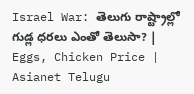Israel War: తెలుగు రాష్ట్రాల్లో గుడ్ల ధరలు ఎంతో తెలుసా? | Eggs, Chicken Price | Asianet Telugu